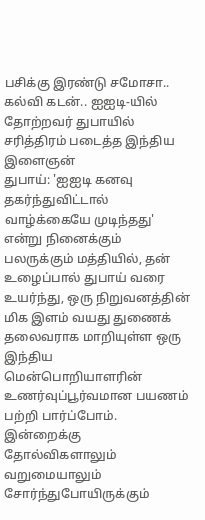பசிக்கு இரண்டு சமோசா.. கல்வி கடன்.. ஐஐடி-யில் தோற்றவர் துபாயில் சரித்திரம் படைத்த இந்திய இளைஞன்
துபாய்: 'ஐஐடி கனவு தகர்ந்துவிட்டால் வாழ்க்கையே முடிந்தது' என்று நினைக்கும் பலருக்கும் மத்தியில், தன் உழைப்பால் துபாய் வரை உயர்ந்து, ஒரு நிறுவனத்தின் மிக இளம் வயது துணைக் தலைவராக மாறியுள்ள ஒரு இந்திய மென்பொறியாளரின் உணர்வுப்பூர்வமான பயணம் பற்றி பார்ப்போம். இன்றைக்கு தோல்விகளாலும் வறுமையாலும் சோர்ந்துபோயிருக்கும்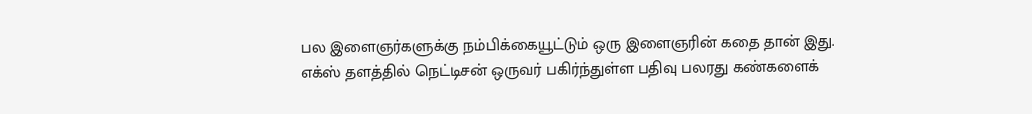பல இளைஞர்களுக்கு நம்பிக்கையூட்டும் ஒரு இளைஞரின் கதை தான் இது.
எக்ஸ் தளத்தில் நெட்டிசன் ஒருவர் பகிர்ந்துள்ள பதிவு பலரது கண்களைக்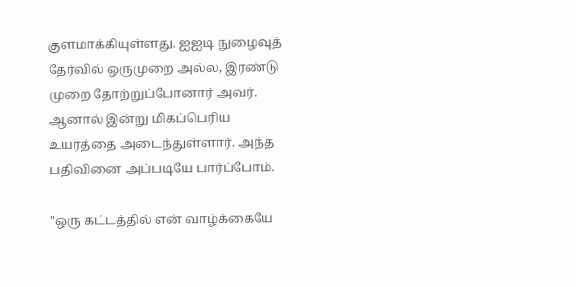குளமாக்கியுள்ளது. ஐஐடி நுழைவுத் தேர்வில் ஒருமுறை அல்ல, இரண்டு முறை தோற்றுப்போனார் அவர். ஆனால் இன்று மிகப்பெரிய உயரத்தை அடைந்துள்ளார். அந்த பதிவினை அப்படியே பார்ப்போம்.

"ஒரு கட்டத்தில் என் வாழ்க்கையே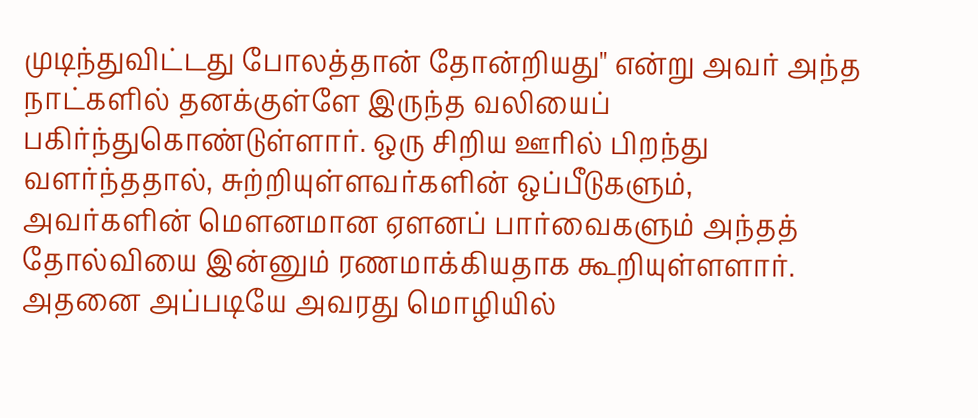முடிந்துவிட்டது போலத்தான் தோன்றியது" என்று அவர் அந்த நாட்களில் தனக்குள்ளே இருந்த வலியைப் பகிர்ந்துகொண்டுள்ளார். ஒரு சிறிய ஊரில் பிறந்து வளர்ந்ததால், சுற்றியுள்ளவர்களின் ஒப்பீடுகளும், அவர்களின் மௌனமான ஏளனப் பார்வைகளும் அந்தத் தோல்வியை இன்னும் ரணமாக்கியதாக கூறியுள்ளளார். அதனை அப்படியே அவரது மொழியில்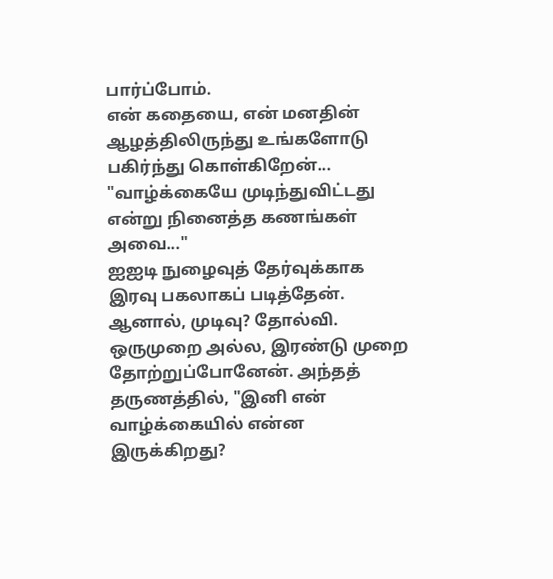பார்ப்போம்.
என் கதையை, என் மனதின் ஆழத்திலிருந்து உங்களோடு பகிர்ந்து கொள்கிறேன்... "வாழ்க்கையே முடிந்துவிட்டது என்று நினைத்த கணங்கள் அவை..."
ஐஐடி நுழைவுத் தேர்வுக்காக இரவு பகலாகப் படித்தேன். ஆனால், முடிவு? தோல்வி. ஒருமுறை அல்ல, இரண்டு முறை தோற்றுப்போனேன். அந்தத் தருணத்தில், "இனி என் வாழ்க்கையில் என்ன இருக்கிறது?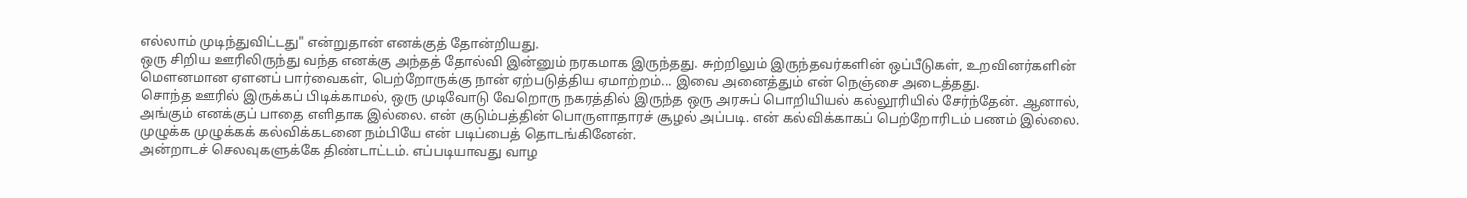எல்லாம் முடிந்துவிட்டது" என்றுதான் எனக்குத் தோன்றியது.
ஒரு சிறிய ஊரிலிருந்து வந்த எனக்கு அந்தத் தோல்வி இன்னும் நரகமாக இருந்தது. சுற்றிலும் இருந்தவர்களின் ஒப்பீடுகள், உறவினர்களின் மௌனமான ஏளனப் பார்வைகள், பெற்றோருக்கு நான் ஏற்படுத்திய ஏமாற்றம்... இவை அனைத்தும் என் நெஞ்சை அடைத்தது.
சொந்த ஊரில் இருக்கப் பிடிக்காமல், ஒரு முடிவோடு வேறொரு நகரத்தில் இருந்த ஒரு அரசுப் பொறியியல் கல்லூரியில் சேர்ந்தேன். ஆனால், அங்கும் எனக்குப் பாதை எளிதாக இல்லை. என் குடும்பத்தின் பொருளாதாரச் சூழல் அப்படி. என் கல்விக்காகப் பெற்றோரிடம் பணம் இல்லை. முழுக்க முழுக்கக் கல்விக்கடனை நம்பியே என் படிப்பைத் தொடங்கினேன்.
அன்றாடச் செலவுகளுக்கே திண்டாட்டம். எப்படியாவது வாழ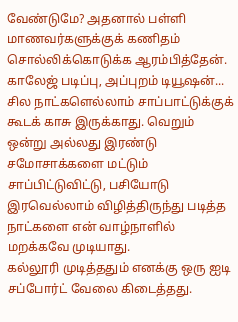வேண்டுமே? அதனால் பள்ளி மாணவர்களுக்குக் கணிதம் சொல்லிக்கொடுக்க ஆரம்பித்தேன். காலேஜ் படிப்பு, அப்புறம் டியூஷன்...
சில நாட்களெல்லாம் சாப்பாட்டுக்குக் கூடக் காசு இருக்காது. வெறும் ஒன்று அல்லது இரண்டு சமோசாக்களை மட்டும் சாப்பிட்டுவிட்டு, பசியோடு இரவெல்லாம் விழித்திருந்து படித்த நாட்களை என் வாழ்நாளில் மறக்கவே முடியாது.
கல்லூரி முடித்ததும் எனக்கு ஒரு ஐடி சப்போர்ட் வேலை கிடைத்தது.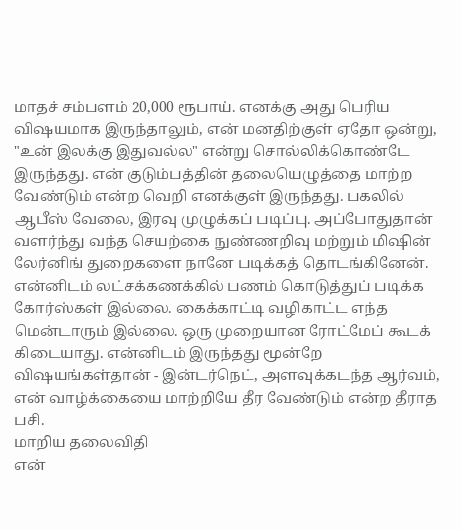மாதச் சம்பளம் 20,000 ரூபாய். எனக்கு அது பெரிய விஷயமாக இருந்தாலும், என் மனதிற்குள் ஏதோ ஒன்று, "உன் இலக்கு இதுவல்ல" என்று சொல்லிக்கொண்டே இருந்தது. என் குடும்பத்தின் தலையெழுத்தை மாற்ற வேண்டும் என்ற வெறி எனக்குள் இருந்தது. பகலில் ஆபீஸ் வேலை, இரவு முழுக்கப் படிப்பு. அப்போதுதான் வளர்ந்து வந்த செயற்கை நுண்ணறிவு மற்றும் மிஷின் லேர்னிங் துறைகளை நானே படிக்கத் தொடங்கினேன்.
என்னிடம் லட்சக்கணக்கில் பணம் கொடுத்துப் படிக்க கோர்ஸ்கள் இல்லை. கைக்காட்டி வழிகாட்ட எந்த மென்டாரும் இல்லை. ஒரு முறையான ரோட்மேப் கூடக் கிடையாது. என்னிடம் இருந்தது மூன்றே விஷயங்கள்தான் - இன்டர்நெட், அளவுக்கடந்த ஆர்வம், என் வாழ்க்கையை மாற்றியே தீர வேண்டும் என்ற தீராத பசி.
மாறிய தலைவிதி
என்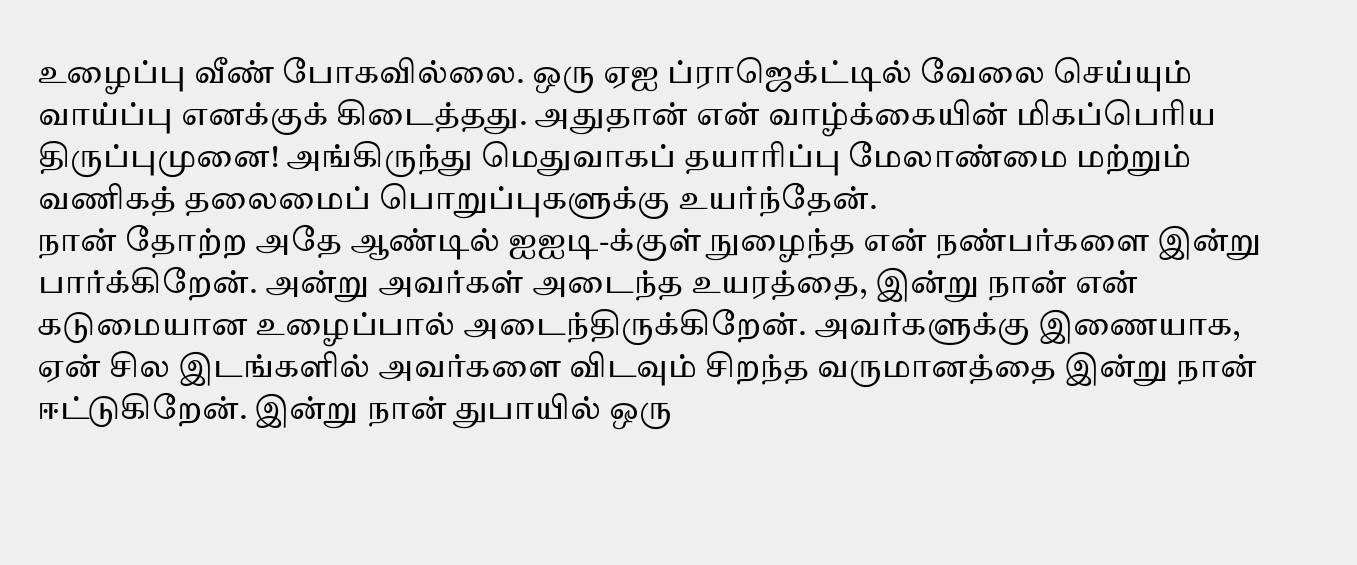உழைப்பு வீண் போகவில்லை. ஒரு ஏஐ ப்ராஜெக்ட்டில் வேலை செய்யும் வாய்ப்பு எனக்குக் கிடைத்தது. அதுதான் என் வாழ்க்கையின் மிகப்பெரிய திருப்புமுனை! அங்கிருந்து மெதுவாகப் தயாரிப்பு மேலாண்மை மற்றும் வணிகத் தலைமைப் பொறுப்புகளுக்கு உயர்ந்தேன்.
நான் தோற்ற அதே ஆண்டில் ஐஐடி-க்குள் நுழைந்த என் நண்பர்களை இன்று பார்க்கிறேன். அன்று அவர்கள் அடைந்த உயரத்தை, இன்று நான் என் கடுமையான உழைப்பால் அடைந்திருக்கிறேன். அவர்களுக்கு இணையாக, ஏன் சில இடங்களில் அவர்களை விடவும் சிறந்த வருமானத்தை இன்று நான் ஈட்டுகிறேன். இன்று நான் துபாயில் ஒரு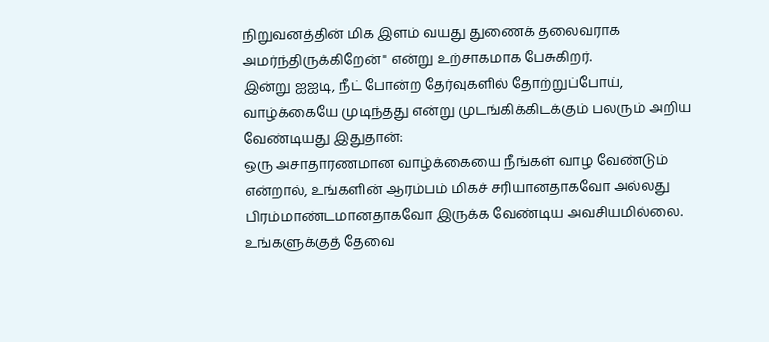நிறுவனத்தின் மிக இளம் வயது துணைக் தலைவராக அமர்ந்திருக்கிறேன்" என்று உற்சாகமாக பேசுகிறர்.
இன்று ஐஐடி, நீட் போன்ற தேர்வுகளில் தோற்றுப்போய், வாழ்க்கையே முடிந்தது என்று முடங்கிக்கிடக்கும் பலரும் அறிய வேண்டியது இதுதான்:
ஒரு அசாதாரணமான வாழ்க்கையை நீங்கள் வாழ வேண்டும் என்றால், உங்களின் ஆரம்பம் மிகச் சரியானதாகவோ அல்லது பிரம்மாண்டமானதாகவோ இருக்க வேண்டிய அவசியமில்லை. உங்களுக்குத் தேவை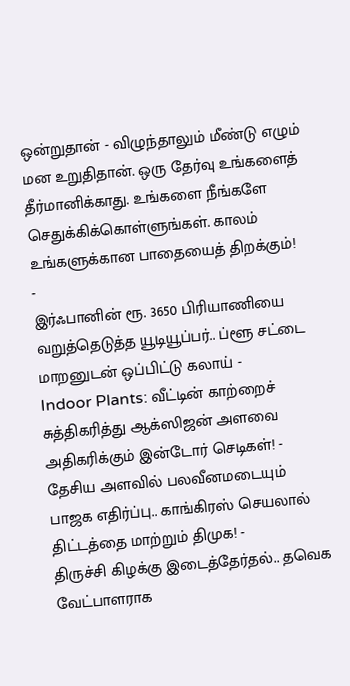ஒன்றுதான் - விழுந்தாலும் மீண்டு எழும் மன உறுதிதான். ஒரு தேர்வு உங்களைத் தீர்மானிக்காது. உங்களை நீங்களே செதுக்கிக்கொள்ளுங்கள். காலம் உங்களுக்கான பாதையைத் திறக்கும்!
-
இர்ஃபானின் ரூ. 3650 பிரியாணியை வறுத்தெடுத்த யூடியூப்பர்.. ப்ளூ சட்டை மாறனுடன் ஒப்பிட்டு கலாய் -
Indoor Plants: வீட்டின் காற்றைச் சுத்திகரித்து ஆக்ஸிஜன் அளவை அதிகரிக்கும் இன்டோர் செடிகள்! -
தேசிய அளவில் பலவீனமடையும் பாஜக எதிர்ப்பு.. காங்கிரஸ் செயலால் திட்டத்தை மாற்றும் திமுக! -
திருச்சி கிழக்கு இடைத்தேர்தல்.. தவெக வேட்பாளராக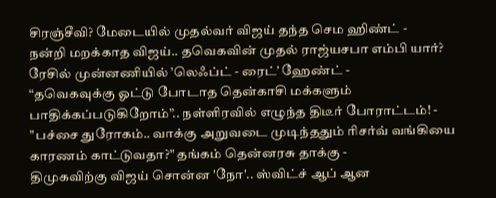சிரஞ்சீவி? மேடையில் முதல்வர் விஜய் தந்த செம ஹிண்ட் -
நன்றி மறக்காத விஜய்.. தவெகவின் முதல் ராஜ்யசபா எம்பி யார்? ரேசில் முன்னணியில் ’லெஃப்ட் - ரைட்’ ஹேண்ட் -
“தவெகவுக்கு ஓட்டு போடாத தென்காசி மக்களும் பாதிக்கப்படுகிறோம்”.. நள்ளிரவில் எழுந்த திடீர் போராட்டம்! -
"பச்சை துரோகம்.. வாக்கு அறுவடை முடிந்ததும் ரிசர்வ் வங்கியை காரணம் காட்டுவதா?" தங்கம் தென்னரசு தாக்கு -
திமுகவிற்கு விஜய் சொன்ன 'நோ'.. ஸ்விட்ச் ஆப் ஆன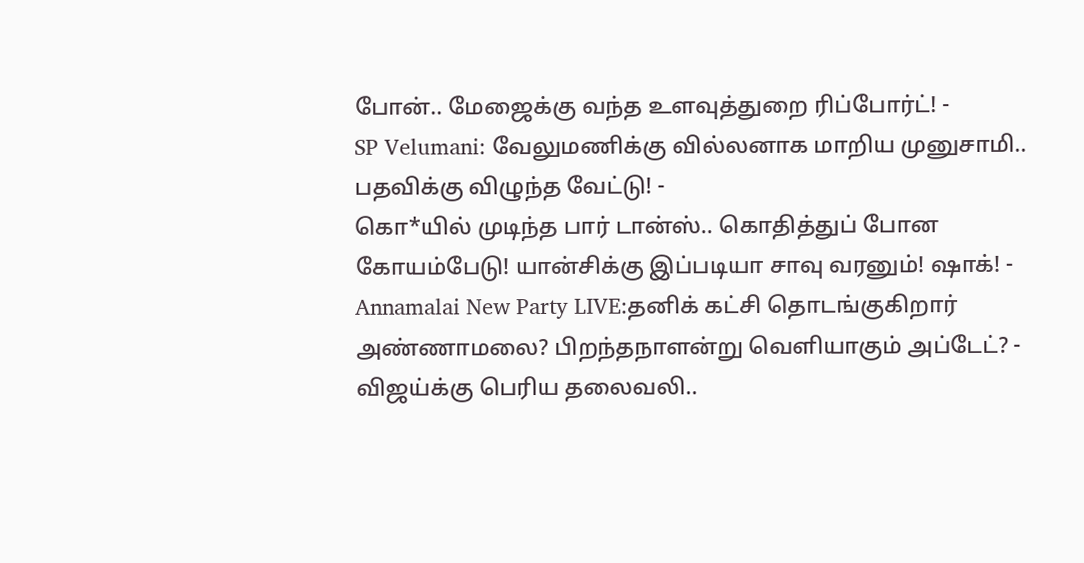போன்.. மேஜைக்கு வந்த உளவுத்துறை ரிப்போர்ட்! -
SP Velumani: வேலுமணிக்கு வில்லனாக மாறிய முனுசாமி.. பதவிக்கு விழுந்த வேட்டு! -
கொ*யில் முடிந்த பார் டான்ஸ்.. கொதித்துப் போன கோயம்பேடு! யான்சிக்கு இப்படியா சாவு வரனும்! ஷாக்! -
Annamalai New Party LIVE:தனிக் கட்சி தொடங்குகிறார் அண்ணாமலை? பிறந்தநாளன்று வெளியாகும் அப்டேட்? -
விஜய்க்கு பெரிய தலைவலி..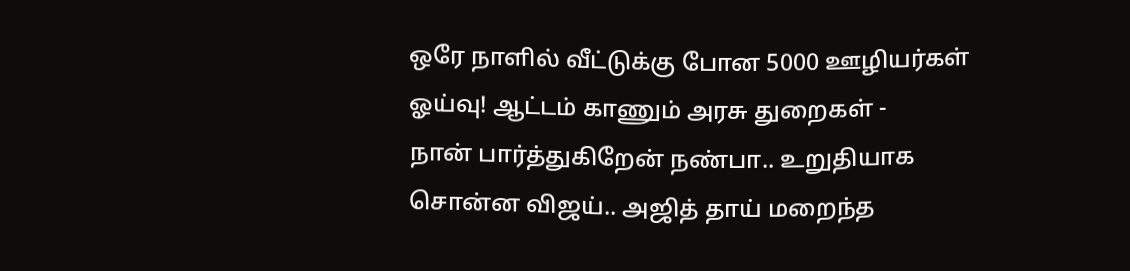ஒரே நாளில் வீட்டுக்கு போன 5000 ஊழியர்கள் ஓய்வு! ஆட்டம் காணும் அரசு துறைகள் -
நான் பார்த்துகிறேன் நண்பா.. உறுதியாக சொன்ன விஜய்.. அஜித் தாய் மறைந்த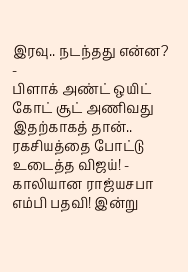இரவு.. நடந்தது என்ன? -
பிளாக் அண்ட் ஒயிட் கோட் சூட் அணிவது இதற்காகத் தான்.. ரகசியத்தை போட்டு உடைத்த விஜய்! -
காலியான ராஜ்யசபா எம்பி பதவி! இன்று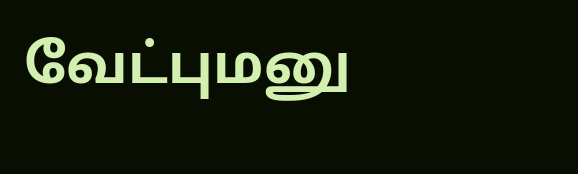வேட்புமனு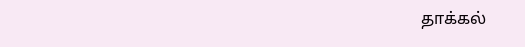தாக்கல்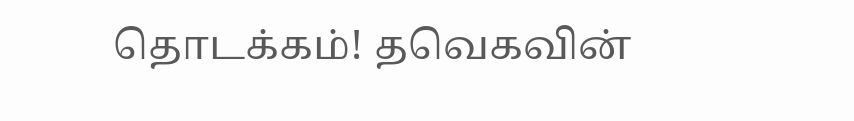தொடக்கம்! தவெகவின்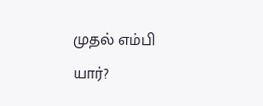முதல் எம்பி யார்?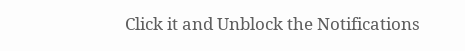Click it and Unblock the Notifications